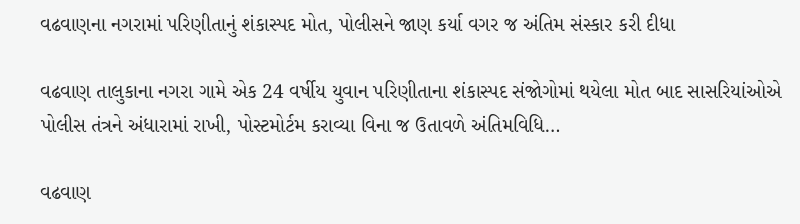વઢવાણના નગરામાં પરિણીતાનું શંકાસ્પદ મોત, પોલીસને જાણ કર્યા વગર જ અંતિમ સંસ્કાર કરી દીધા

વઢવાણ તાલુકાના નગરા ગામે એક 24 વર્ષીય યુવાન પરિણીતાના શંકાસ્પદ સંજોગોમાં થયેલા મોત બાદ સાસરિયાંઓએ પોલીસ તંત્રને અંધારામાં રાખી, પોસ્ટમોર્ટમ કરાવ્યા વિના જ ઉતાવળે અંતિમવિધિ…

વઢવાણ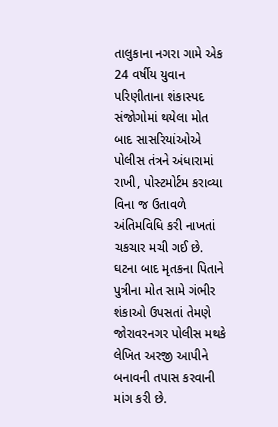તાલુકાના નગરા ગામે એક 24 વર્ષીય યુવાન પરિણીતાના શંકાસ્પદ સંજોગોમાં થયેલા મોત બાદ સાસરિયાંઓએ પોલીસ તંત્રને અંધારામાં રાખી, પોસ્ટમોર્ટમ કરાવ્યા વિના જ ઉતાવળે અંતિમવિધિ કરી નાખતાં ચકચાર મચી ગઈ છે. ઘટના બાદ મૃતકના પિતાને પુત્રીના મોત સામે ગંભીર શંકાઓ ઉપસતાં તેમણે જોરાવરનગર પોલીસ મથકે લેખિત અરજી આપીને બનાવની તપાસ કરવાની માંગ કરી છે.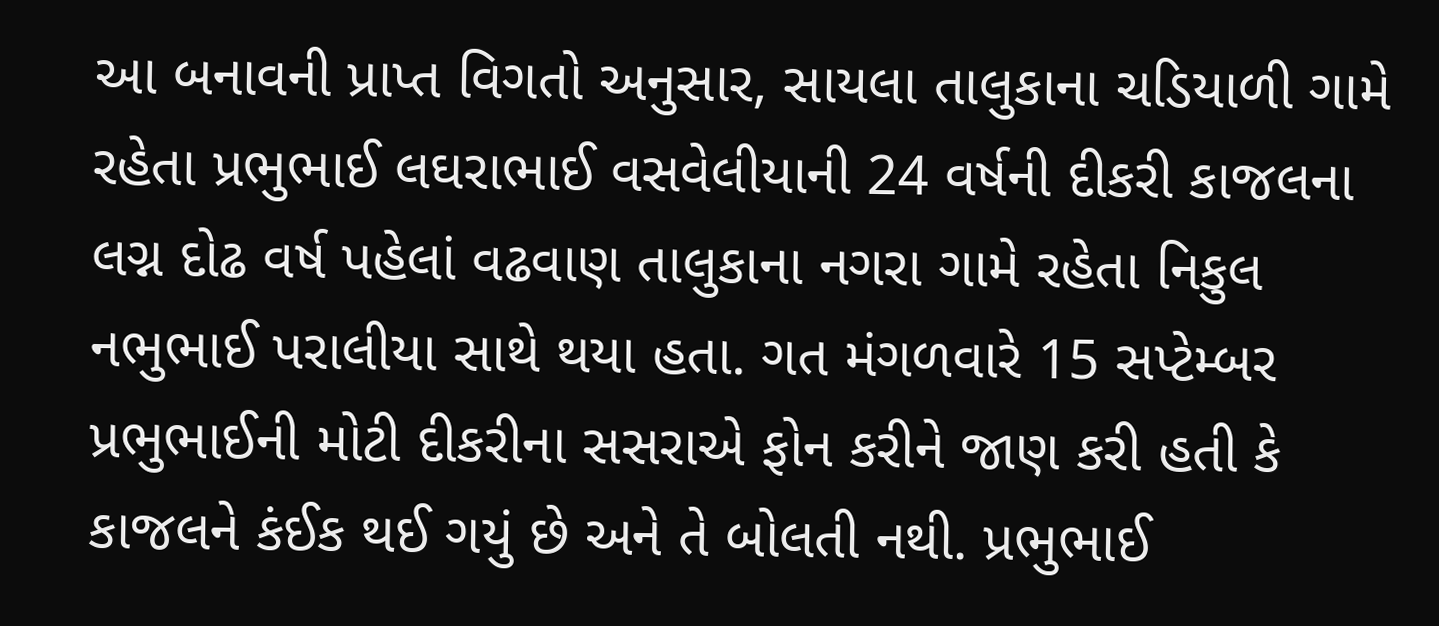આ બનાવની પ્રાપ્ત વિગતો અનુસાર, સાયલા તાલુકાના ચડિયાળી ગામે રહેતા પ્રભુભાઈ લઘરાભાઈ વસવેલીયાની 24 વર્ષની દીકરી કાજલના લગ્ન દોઢ વર્ષ પહેલાં વઢવાણ તાલુકાના નગરા ગામે રહેતા નિકુલ નભુભાઈ પરાલીયા સાથે થયા હતા. ગત મંગળવારે 15 સપ્ટેમ્બર પ્રભુભાઈની મોટી દીકરીના સસરાએ ફોન કરીને જાણ કરી હતી કે કાજલને કંઈક થઈ ગયું છે અને તે બોલતી નથી. પ્રભુભાઈ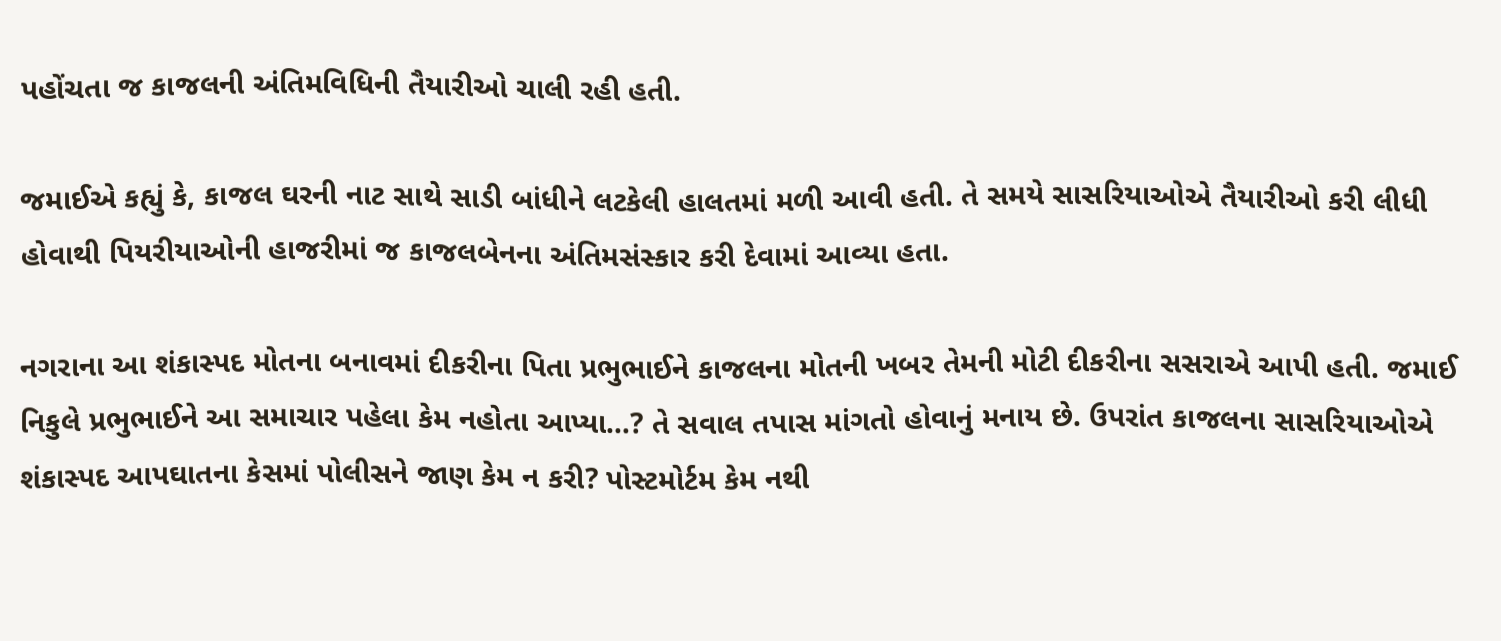પહોંચતા જ કાજલની અંતિમવિધિની તૈયારીઓ ચાલી રહી હતી.

જમાઈએ કહ્યું કે, કાજલ ઘરની નાટ સાથે સાડી બાંધીને લટકેલી હાલતમાં મળી આવી હતી. તે સમયે સાસરિયાઓએ તૈયારીઓ કરી લીધી હોવાથી પિયરીયાઓની હાજરીમાં જ કાજલબેનના અંતિમસંસ્કાર કરી દેવામાં આવ્યા હતા.

નગરાના આ શંકાસ્પદ મોતના બનાવમાં દીકરીના પિતા પ્રભુભાઈને કાજલના મોતની ખબર તેમની મોટી દીકરીના સસરાએ આપી હતી. જમાઈ નિકુલે પ્રભુભાઈને આ સમાચાર પહેલા કેમ નહોતા આપ્યા…? તે સવાલ તપાસ માંગતો હોવાનું મનાય છે. ઉપરાંત કાજલના સાસરિયાઓએ શંકાસ્પદ આપઘાતના કેસમાં પોલીસને જાણ કેમ ન કરી? પોસ્ટમોર્ટમ કેમ નથી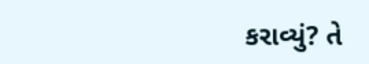કરાવ્યું? તે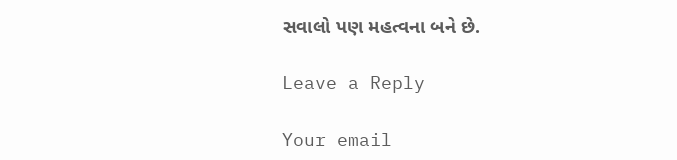સવાલો પણ મહત્વના બને છે.

Leave a Reply

Your email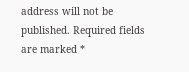address will not be published. Required fields are marked *